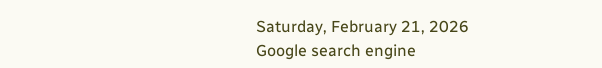Saturday, February 21, 2026
Google search engine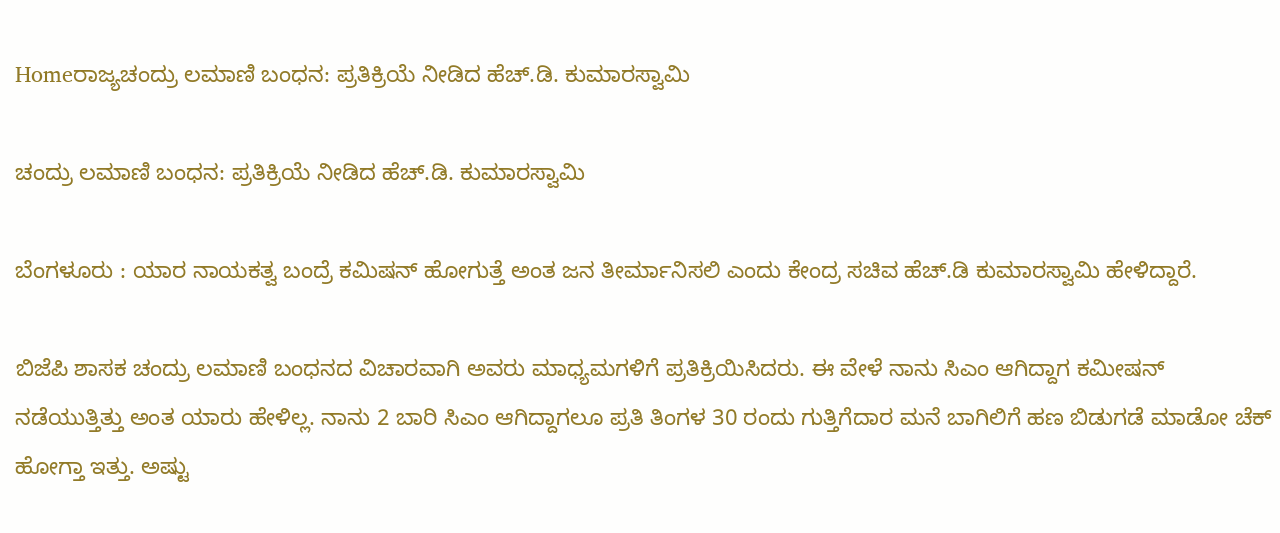Homeರಾಜ್ಯಚಂದ್ರು ಲಮಾಣಿ ಬಂಧನ: ಪ್ರತಿಕ್ರಿಯೆ ನೀಡಿದ ಹೆಚ್‌.ಡಿ. ಕುಮಾರಸ್ವಾಮಿ

ಚಂದ್ರು ಲಮಾಣಿ ಬಂಧನ: ಪ್ರತಿಕ್ರಿಯೆ ನೀಡಿದ ಹೆಚ್‌.ಡಿ. ಕುಮಾರಸ್ವಾಮಿ

ಬೆಂಗಳೂರು : ಯಾರ ನಾಯಕತ್ವ ಬಂದ್ರೆ ಕಮಿಷನ್ ಹೋಗುತ್ತೆ ಅಂತ ಜನ ತೀರ್ಮಾನಿಸಲಿ ಎಂದು ಕೇಂದ್ರ ಸಚಿವ ಹೆಚ್‌.ಡಿ ಕುಮಾರಸ್ವಾಮಿ ಹೇಳಿದ್ದಾರೆ.

ಬಿಜೆಪಿ ಶಾಸಕ ಚಂದ್ರು ಲಮಾಣಿ ಬಂಧನದ ವಿಚಾರವಾಗಿ ಅವರು ಮಾಧ್ಯಮಗಳಿಗೆ ಪ್ರತಿಕ್ರಿಯಿಸಿದರು. ಈ ವೇಳೆ ನಾನು ಸಿಎಂ ಆಗಿದ್ದಾಗ ಕಮೀಷನ್ ನಡೆಯುತ್ತಿತ್ತು ಅಂತ ಯಾರು ಹೇಳಿಲ್ಲ. ನಾನು 2 ಬಾರಿ ಸಿಎಂ ಆಗಿದ್ದಾಗಲೂ ಪ್ರತಿ ತಿಂಗಳ 30 ರಂದು ಗುತ್ತಿಗೆದಾರ ಮನೆ ಬಾಗಿಲಿಗೆ ಹಣ ಬಿಡುಗಡೆ ಮಾಡೋ ಚೆಕ್ ಹೋಗ್ತಾ ಇತ್ತು. ಅಷ್ಟು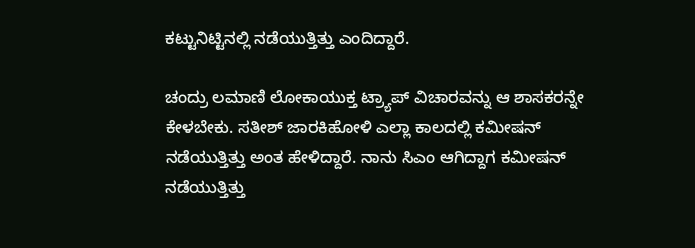ಕಟ್ಟುನಿಟ್ಟಿನಲ್ಲಿ ನಡೆಯುತ್ತಿತ್ತು ಎಂದಿದ್ದಾರೆ.

ಚಂದ್ರು ಲಮಾಣಿ ಲೋಕಾಯುಕ್ತ ಟ್ರ್ಯಾಪ್ ವಿಚಾರವನ್ನು ಆ ಶಾಸಕರನ್ನೇ ಕೇಳಬೇಕು. ಸತೀಶ್ ಜಾರಕಿಹೋಳಿ ಎಲ್ಲಾ ಕಾಲದಲ್ಲಿ ಕಮೀಷನ್ ನಡೆಯುತ್ತಿತ್ತು ಅಂತ ಹೇಳಿದ್ದಾರೆ. ನಾನು ಸಿಎಂ ಆಗಿದ್ದಾಗ ಕಮೀಷನ್ ನಡೆಯುತ್ತಿತ್ತು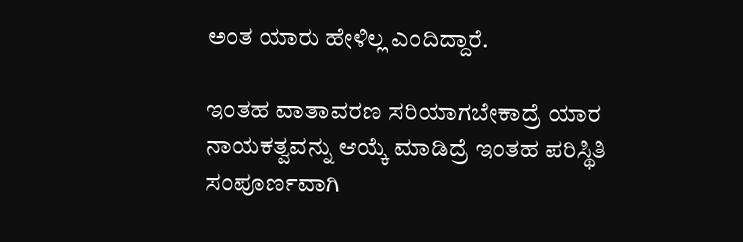ಅಂತ ಯಾರು ಹೇಳಿಲ್ಲ ಎಂದಿದ್ದಾರೆ.

ಇಂತಹ ವಾತಾವರಣ ಸರಿಯಾಗಬೇಕಾದ್ರೆ ಯಾರ ನಾಯಕತ್ವವನ್ನು ಆಯ್ಕೆ ಮಾಡಿದ್ರೆ ಇಂತಹ ಪರಿಸ್ಥಿತಿ ಸಂಪೂರ್ಣವಾಗಿ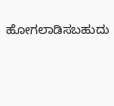ಹೋಗಲಾಡಿಸಬಹುದು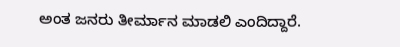ಅಂತ ಜನರು ತೀರ್ಮಾನ ಮಾಡಲಿ ಎಂದಿದ್ದಾರೆ.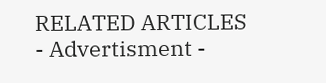RELATED ARTICLES
- Advertisment -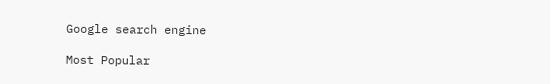Google search engine

Most Popular